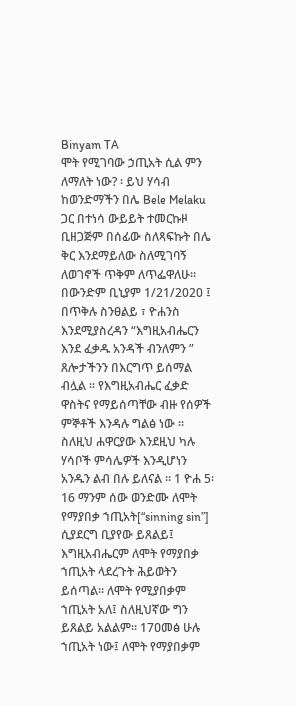Binyam TA
ሞት የሚገባው ኃጢአት ሲል ምን ለማለት ነው? ፡ ይህ ሃሳብ ከወንድማችን በሌ Bele Melaku ጋር በተነሳ ውይይት ተመርኩዞ ቢዘጋጅም በሰፊው ስለጻፍኩት በሌ ቅር እንደማይለው ስለሚገባኝ ለወገኖች ጥቅም ለጥፌዋለሁ። በውንድም ቢኒያም 1/21/2020 ፤ በጥቅሉ ስንፀልይ ፣ ዮሐንስ እንደሚያስረዳን “እግዚአብሔርን እንደ ፈቃዱ አንዳች ብንለምን ” ጸሎታችንን በእርግጥ ይሰማል ብሏል ፡፡ የእግዚአብሔር ፈቃድ ዋስትና የማይሰጣቸው ብዙ የሰዎች ምኞቶች እንዳሉ ግልፅ ነው ፡፡ ስለዚህ ሐዋርያው እንደዚህ ካሉ ሃሳቦች ምሳሌዎች እንዲሆነን አንዱን ልብ በሉ ይለናል ፡፡ 1 ዮሐ 5፡16 ማንም ሰው ወንድሙ ለሞት የማያበቃ ኀጢአት[“sinning sin”] ሲያደርግ ቢያየው ይጸልይ፤ እግዚአብሔርም ለሞት የማያበቃ ኀጢአት ላደረጉት ሕይወትን ይሰጣል። ለሞት የሚያበቃም ኀጢአት አለ፤ ስለዚህኛው ግን ይጸልይ አልልም። 17ዐመፅ ሁሉ ኀጢአት ነው፤ ለሞት የማያበቃም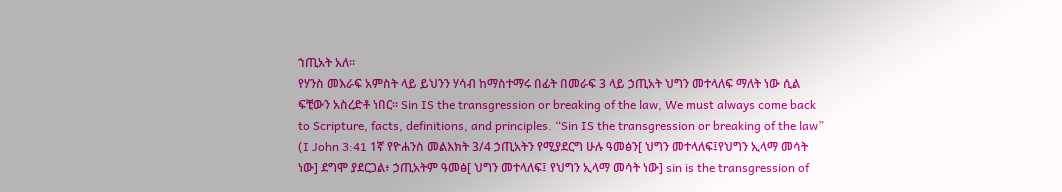ኀጢአት አለ።
የሃንስ መእራፍ አምስት ላይ ይህንን ሃሳብ ከማስተማሩ በፊት በመራፍ 3 ላይ ኃጢአት ህግን መተላለፍ ማለት ነው ሲል ፍቺውን አስረድቶ ነበር። Sin IS the transgression or breaking of the law, We must always come back to Scripture, facts, definitions, and principles. “Sin IS the transgression or breaking of the law” (I John 3:41 1ኛ የዮሐንስ መልእክት 3/4 ኃጢአትን የሚያደርግ ሁሉ ዓመፅን[ ህግን መተላለፍ፤የህግን ኢላማ መሳት ነው] ደግሞ ያደርጋል፥ ኃጢአትም ዓመፅ[ ህግን መተላለፍ፤ የህግን ኢላማ መሳት ነው] sin is the transgression of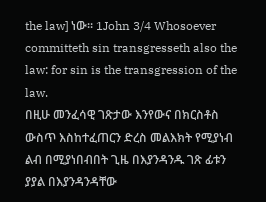the law] ነው። 1John 3/4 Whosoever committeth sin transgresseth also the law: for sin is the transgression of the law.
በዚሁ መንፈሳዊ ገጽታው እንየውና በክርስቶስ ውስጥ እስከተፈጠርን ድረስ መልእክት የሚያነብ ልብ በሚያነበብበት ጊዜ በእያንዳንዱ ገጽ ፊቱን ያያል በእያንዳንዳቸው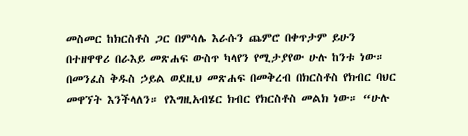መስመር ከክርስቶስ ጋር በምሳሌ እራሱን ጨምሮ በቀጥታም ይሁን በተዘዋዋሪ በራእይ መጽሐፍ ውስጥ ካላየን የሚታያየው ሁሉ ከንቱ ነው። በመንፈስ ቅዱስ ኃይል ወደዚህ መጽሐፍ በመቅረብ በክርስቶስ የክብር ባህር መዋኘት እንችላለን። የእግዚአብሄር ክብር የክርስቶስ መልክ ነው። “ሁሉ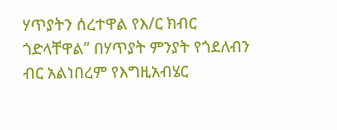ሃጥያትን ሰረተዋል የእ/ር ክብር ጎድላቸዋል” በሃጥያት ምንያት የጎደለብን ብር አልነበረም የእግዚአብሄር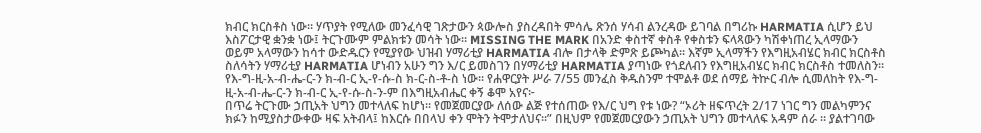ክብር ክርስቶስ ነው። ሃጥያት የሚለው መንፈሳዊ ገጽታውን ጳውሎስ ያስረዳበት ምሳሌ ጽንሰ ሃሳብ ልንረዳው ይገባል በግሪኩ HARMATIA ሲሆን ይህ እስፖርታዊ ቋንቋ ነው፤ ትርጉሙም ምልክቱን መሳት ነው። MISSING THE MARK በአንድ ቀስተኛ ቀስቶ የቀስቱን ፍላጻውን ካሽቀነጠረ ኢላማውን ወይም አላማውን ከሳተ ውድዱርን የሚያየው ህዝብ ሃማሪቲያ HARMATIA ብሎ በታላቅ ድምጽ ይጮካል። እኛም ኢላማችን የእግዚአብሄር ክብር ክርስቶስ ስለሳትን ሃማሪቲያ HARMATIA ሆነብን አሁን ግን እ/ር ይመስገን በሃማሪቲያ HARMATIA ያጣነው የጎደለብን የእግዚአብሄር ክብር ክርስቶስ ተመለስን። የእ-ግ-ዚ-አ-ብ-ሔ-ር-ን ክ-ብ-ር ኢ-የ-ሱ-ስ ክ-ር-ስ-ቶ-ስ ነው። የሐዋርያት ሥራ 7/55 መንፈስ ቅዱስንም ተሞልቶ ወደ ሰማይ ትኵር ብሎ ሲመለከት የእ-ግ-ዚ-አ-ብ-ሔ-ር-ን ክ-ብ-ር ኢ-የ-ሱ-ስ-ን-ም በእግዚአብሔር ቀኝ ቆሞ አየና፦
በጥሬ ትርጉሙ ኃጢአት ህግን መተላለፍ ከሆነ። የመጀመርያው ለሰው ልጅ የተሰጠው የእ/ር ህግ የቱ ነው? “ኦሪት ዘፍጥረት 2/17 ነገር ግን መልካምንና ክፉን ከሚያስታውቀው ዛፍ አትብላ፤ ከእርሱ በበላህ ቀን ሞትን ትሞታለህና።” በዚህም የመጀመርያውን ኃጢአት ህግን መተላለፍ አዳም ሰራ ። ያልተገባው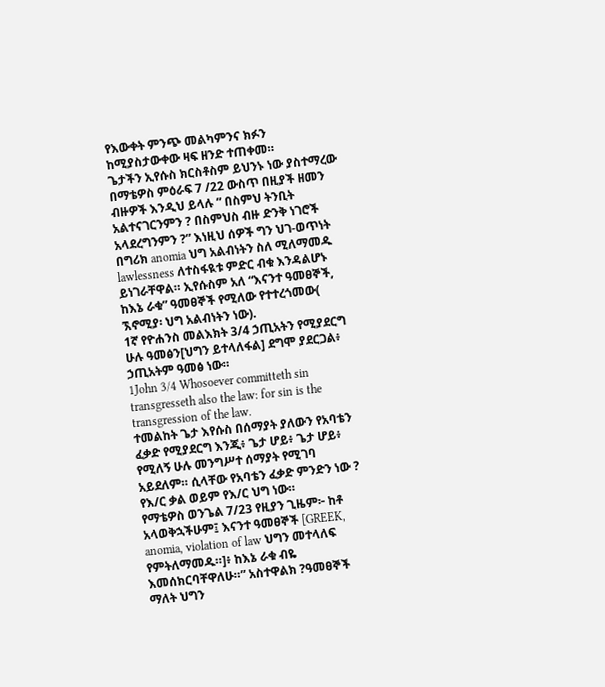የእውቀት ምንጭ መልካምንና ክፉን ከሚያስታውቀው ዛፍ ዘንድ ተጠቀመ።
ጌታችን ኢየሱስ ክርስቶስም ይህንኑ ነው ያስተማረው በማቴዎስ ምዕራፍ 7 /22 ውስጥ በዚያች ዘመን ብዙዎች እንዲህ ይላሉ ” በስምህ ትንቢት አልተናገርንምን ? በስምህስ ብዙ ድንቅ ነገሮች አላደረግንምን ?” እነዚህ ሰዎች ግን ህገ-ወጥነት በግሪክ anomia ህግ አልብነትን ስለ ሚለማመዱ lawlessness ለተስፋዪቱ ምድር ብቁ እንዳልሆኑ ይነገራቸዋል። ኢየሱስም አለ “እናንተ ዓመፀኞች, ከእኔ ራቁ” ዓመፀኞች የሚለው የተተረጎመው( ኧኖሚያ፡ ህግ አልብነትን ነው).
1ኛ የዮሐንስ መልእክት 3/4 ኃጢአትን የሚያደርግ ሁሉ ዓመፅን[ህግን ይተላለፋል] ደግሞ ያደርጋል፥ ኃጢአትም ዓመፅ ነው።
1John 3/4 Whosoever committeth sin transgresseth also the law: for sin is the transgression of the law.
ተመልከት ጌታ እየሱስ በሰማያት ያለውን የአባቴን ፈቃድ የሚያደርግ እንጂ፥ ጌታ ሆይ፥ ጌታ ሆይ፥ የሚለኝ ሁሉ መንግሥተ ሰማያት የሚገባ አይደለም። ሲላቸው የአባቴን ፈቃድ ምንድን ነው ? የእ/ር ቃል ወይም የእ/ር ህግ ነው።
የማቴዎስ ወንጌል 7/23 የዚያን ጊዜም፦ ከቶ አላወቅኋችሁም፤ እናንተ ዓመፀኞች [GREEK, anomia, violation of law ህግን መተላለፍ የምትለማመዱ።]፥ ከእኔ ራቁ ብዬ እመሰክርባቸዋለሁ።” አስተዋልክ ?ዓመፀኞች ማለት ህግን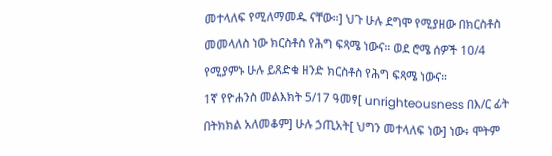መተላለፍ የሚለማመዱ ናቸው።] ህጉ ሁሉ ደግሞ የሚያዘው በክርስቶስ መመላለስ ነው ክርስቶስ የሕግ ፍጻሜ ነውና። ወደ ሮሜ ሰዎች 10/4 የሚያምኑ ሁሉ ይጸድቁ ዘንድ ክርስቶስ የሕግ ፍጻሜ ነውና።
1ኛ የዮሐንስ መልእክት 5/17 ዓመፃ[ unrighteousness በእ/ር ፊት በትክክል አለመቆም] ሁሉ ኃጢአት[ ህግን መተላለፍ ነው] ነው፥ ሞትም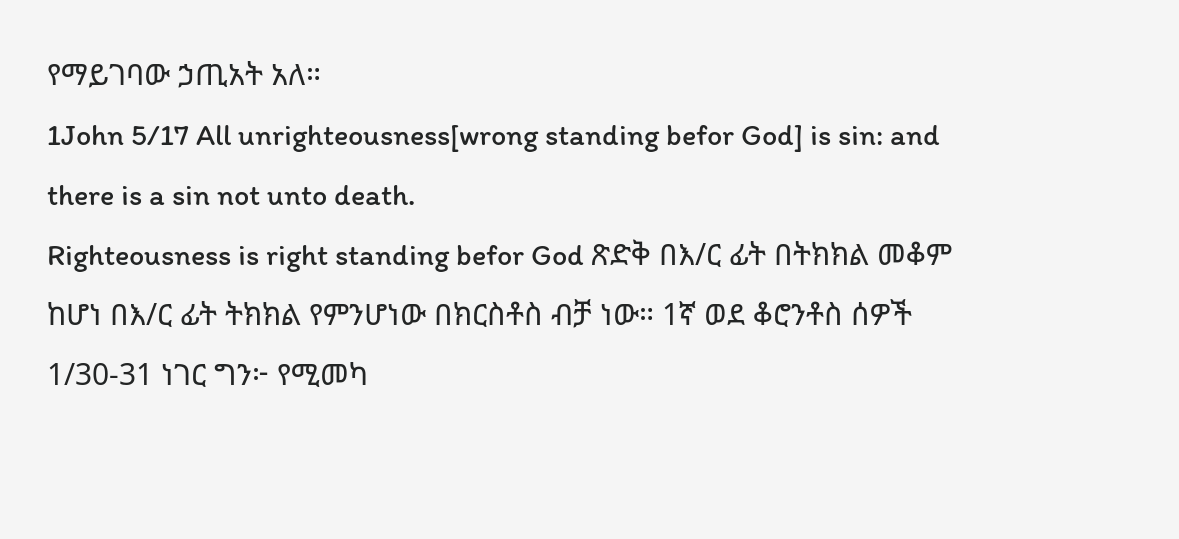የማይገባው ኃጢአት አለ።
1John 5/17 All unrighteousness[wrong standing befor God] is sin: and there is a sin not unto death.
Righteousness is right standing befor God ጽድቅ በእ/ር ፊት በትክክል መቆም ከሆነ በእ/ር ፊት ትክክል የምንሆነው በክርስቶስ ብቻ ነው። 1ኛ ወደ ቆሮንቶስ ሰዎች 1/30-31 ነገር ግን፦ የሚመካ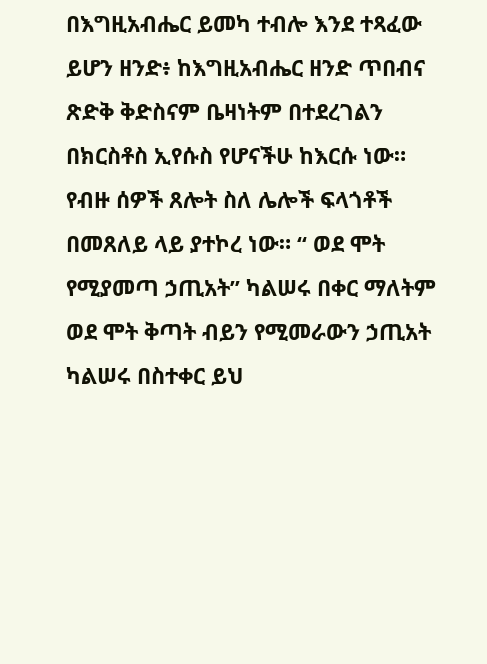በእግዚአብሔር ይመካ ተብሎ እንደ ተጻፈው ይሆን ዘንድ፥ ከእግዚአብሔር ዘንድ ጥበብና ጽድቅ ቅድስናም ቤዛነትም በተደረገልን በክርስቶስ ኢየሱስ የሆናችሁ ከእርሱ ነው።
የብዙ ሰዎች ጸሎት ስለ ሌሎች ፍላጎቶች በመጸለይ ላይ ያተኮረ ነው። “ ወደ ሞት የሚያመጣ ኃጢአት” ካልሠሩ በቀር ማለትም ወደ ሞት ቅጣት ብይን የሚመራውን ኃጢአት ካልሠሩ በስተቀር ይህ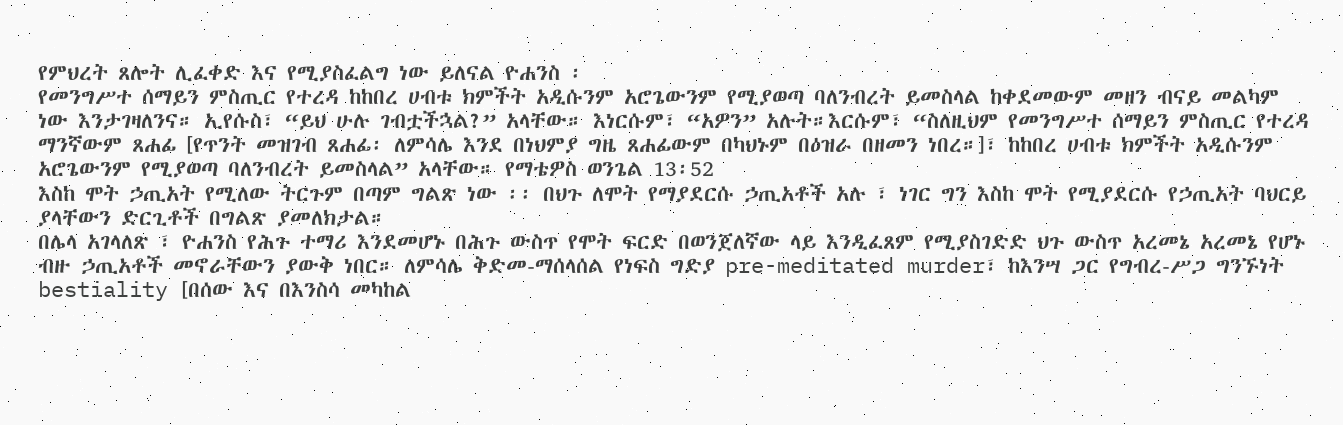የምህረት ጸሎት ሊፈቀድ እና የሚያስፈልግ ነው ይለናል ዮሐንስ ፡
የመንግሥተ ሰማይን ምስጢር የተረዳ ከከበረ ሀብቱ ክምችት አዲሱንም አሮጌውንም የሚያወጣ ባለንብረት ይመስላል ከቀደመውም መዘን ብናይ መልካም ነው እንታገዛለንና። ኢየሱስ፣ “ይህ ሁሉ ገብቷችኋል?” አላቸው። እነርሱም፣ “አዎን” አሉት።እርሱም፣ “ስለዚህም የመንግሥተ ሰማይን ምስጢር የተረዳ ማንኛውም ጸሐፊ [የጥንት መዝገብ ጸሐፊ፡ ለምሳሌ እንደ በነህምያ ግዜ ጸሐፊውም በካህኑም በዕዝራ በዘመን ነበረ።]፣ ከከበረ ሀብቱ ክምችት አዲሱንም አሮጌውንም የሚያወጣ ባለንብረት ይመስላል” አላቸው። የማቴዎስ ወንጌል 13፡52
እስከ ሞት ኃጢአት የሚለው ትርጉም በጣም ግልጽ ነው ፡፡ በህጉ ለሞት የማያደርሱ ኃጢአቶች አሉ ፣ ነገር ግን እስከ ሞት የሚያደርሱ የኃጢአት ባህርይ ያላቸውን ድርጊቶች በግልጽ ያመለክታል።
በሌላ አገላለጽ ፣ ዮሐንስ የሕጉ ተማሪ እንደመሆኑ በሕጉ ውስጥ የሞት ፍርድ በወንጀለኛው ላይ እንዲፈጸም የሚያስገድድ ህጉ ውስጥ አረመኔ አረመኔ የሆኑ ብዙ ኃጢአቶች መኖራቸውን ያውቅ ነበር። ለምሳሌ ቅድመ-ማሰላሰል የነፍስ ግድያ pre-meditated murder፣ ከእንሣ ጋር የግብረ-ሥጋ ግንኙነት bestiality [በሰው እና በእንስሳ መካከል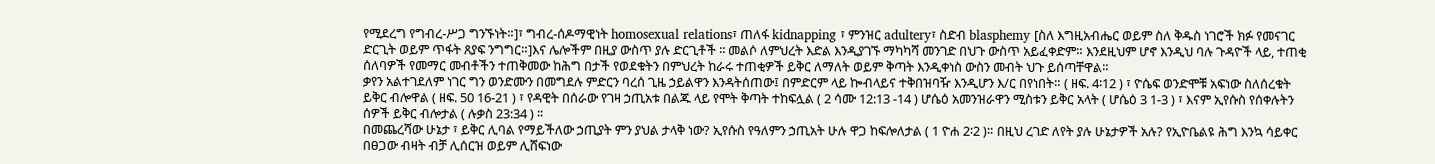የሚደረግ የግብረ-ሥጋ ግንኙነት።]፣ ግብረ-ሰዶማዊነት homosexual relations፣ ጠለፋ kidnapping ፣ ምንዝር adultery፣ ስድብ blasphemy [ስለ እግዚአብሔር ወይም ስለ ቅዱስ ነገሮች ክፉ የመናገር ድርጊት ወይም ጥፋት ጸያፍ ንግግር።]እና ሌሎችም በዚያ ውስጥ ያሉ ድርጊቶች ፡፡ መልሶ ለምህረት እድል እንዲያገኙ ማካካሻ መንገድ በህጉ ውስጥ አይፈቀድም። እንደዚህም ሆኖ እንዲህ ባሉ ጉዳዮች ላይ, ተጠቂ ሰለባዎች የመማር መብቶችን ተጠቅመው ከሕግ በታች የወደቁትን በምህረት ከራሩ ተጠቂዎች ይቅር ለማለት ወይም ቅጣት እንዲቀነስ ውስን መብት ህጉ ይሰጣቸዋል።
ቃየን አልተገደለም ነገር ግን ወንድሙን በመግደሉ ምድርን ባረሰ ጊዜ ኃይልዋን እንዳትሰጠው፤ በምድርም ላይ ኰብላይና ተቅበዝባዥ እንዲሆን እ/ር በየነበት። ( ዘፍ. 4፡12 ) ፣ ዮሴፍ ወንድሞቹ አፍነው ስለሰረቁት ይቅር ብሎዋል ( ዘፍ. 50 16-21 ) ፣ የዳዊት በሰራው የገዛ ኃጢአቱ በልጁ ላይ የሞት ቅጣት ተከፍሏል ( 2 ሳሙ 12:13 -14 ) ሆሴዕ አመንዝራዋን ሚስቱን ይቅር አላት ( ሆሴዕ 3 1-3 ) ፣ እናም ኢየሱስ የሰቀሉትን ሰዎች ይቅር ብሎታል ( ሉቃስ 23:34 ) ፡፡
በመጨረሻው ሁኔታ ፣ ይቅር ሊባል የማይችለው ኃጢያት ምን ያህል ታላቅ ነው? ኢየሱስ የዓለምን ኃጢአት ሁሉ ዋጋ ከፍሎለታል ( 1 ዮሐ 2፡2 )። በዚህ ረገድ ለየት ያሉ ሁኔታዎች አሉ? የኢዮቤልዩ ሕግ እንኳ ሳይቀር በፀጋው ብዛት ብቻ ሊሰርዝ ወይም ሊሸፍነው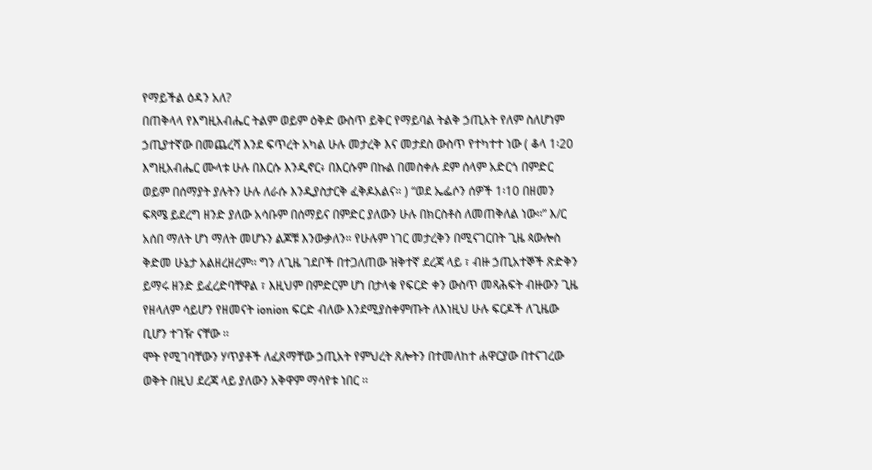የማይችል ዕዳን አለ?
በጠቅላላ የእግዚአብሔር ትልም ወይም ዕቅድ ውስጥ ይቅር የማይባል ትልቅ ኃጢአት የለም ስለሆነም ኃጢያተኛው በመጨረሻ እንደ ፍጥረት አካል ሁሉ መታረቅ እና መታደስ ውስጥ የተካተተ ነው ( ቆላ 1፡20 እግዚአብሔር ሙላቱ ሁሉ በእርሱ እንዲኖር፥ በእርሱም በኩል በመስቀሉ ደም ሰላም አድርጎ በምድር ወይም በሰማያት ያሉትን ሁሉ ለራሱ እንዲያስታርቅ ፈቅዶአልና። ) “ወደ ኤፌሶን ሰዎች 1፡10 በዘመን ፍጻሜ ይደረግ ዘንድ ያለው አሳቡም በሰማይና በምድር ያለውን ሁሉ በክርስቶስ ለመጠቅለል ነው፡፡” እ/ር አሰበ ማለት ሆነ ማለት መሆኑን ልጆቹ እንውቃለን። የሁሉም ነገር መታረቅን በሚናገርበት ጊዜ ጳውሎስ ቅድመ ሁኔታ አልዘረዘረም፡፡ ግን ለጊዜ ገደቦች በተጋለጠው ዝቅተኛ ደረጃ ላይ ፣ ብዙ ኃጢአተኞች ጽድቅን ይማሩ ዘንድ ይፈረድባቸዋል ፣ እዚህም በምድርም ሆነ በታላቁ የፍርድ ቀን ውስጥ መጻሕፍት ብዙውን ጊዜ የዘላለም ሳይሆን የዘመናት ionion ፍርድ ብለው እንደሚያስቀምጡት ለእነዚህ ሁሉ ፍርዶች ለጊዜው ቢሆን ተገዥ ናቸው ፡፡
ሞት የሚገባቸውን ሃጥያቶች ለፈጸማቸው ኃጢአት የምህረት ጸሎትን በተመለከተ ሐዋርያው በተናገረው ወቅት በዚህ ደረጃ ላይ ያለውን አቅዋም ማሳየቱ ነበር ፡፡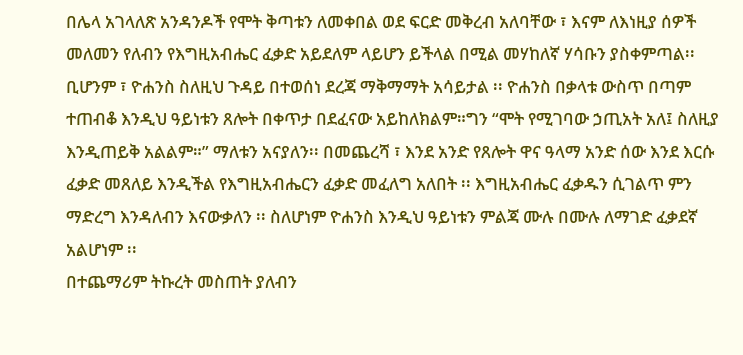በሌላ አገላለጽ አንዳንዶች የሞት ቅጣቱን ለመቀበል ወደ ፍርድ መቅረብ አለባቸው ፣ እናም ለእነዚያ ሰዎች መለመን የለብን የእግዚአብሔር ፈቃድ አይደለም ላይሆን ይችላል በሚል መሃከለኛ ሃሳቡን ያስቀምጣል፡፡
ቢሆንም ፣ ዮሐንስ ስለዚህ ጉዳይ በተወሰነ ደረጃ ማቅማማት አሳይታል ፡፡ ዮሐንስ በቃላቱ ውስጥ በጣም ተጠብቆ እንዲህ ዓይነቱን ጸሎት በቀጥታ በደፈናው አይከለክልም።ግን “ሞት የሚገባው ኃጢአት አለ፤ ስለዚያ እንዲጠይቅ አልልም።” ማለቱን አናያለን፡፡ በመጨረሻ ፣ እንደ አንድ የጸሎት ዋና ዓላማ አንድ ሰው እንደ እርሱ ፈቃድ መጸለይ እንዲችል የእግዚአብሔርን ፈቃድ መፈለግ አለበት ፡፡ እግዚአብሔር ፈቃዱን ሲገልጥ ምን ማድረግ እንዳለብን እናውቃለን ፡፡ ስለሆነም ዮሐንስ እንዲህ ዓይነቱን ምልጃ ሙሉ በሙሉ ለማገድ ፈቃደኛ አልሆነም ፡፡
በተጨማሪም ትኩረት መስጠት ያለብን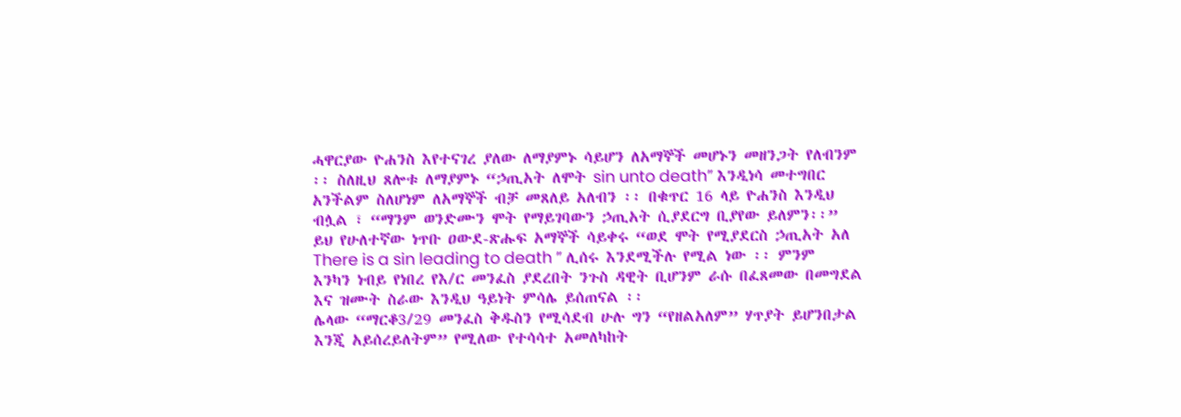ሓዋርያው ዮሐንስ እየተናገረ ያለው ለማያምኑ ሳይሆን ለአማኞች መሆኑን መዘንጋት የለብንም ፡፡ ስለዚህ ጸሎቱ ለማያምኑ “ኃጢአት ለሞት sin unto death” እንዲነሳ መተግበር አንችልም ስለሆነም ለአማኞች ብቻ መጸለይ አለብን ፡፡ በቁጥር 16 ላይ ዮሐንስ እንዲህ ብሏል ፣ “ማንም ወንድሙን ሞት የማይገባውን ኃጢአት ሲያደርግ ቢያየው ይለምን፡፡” ይህ የሁለተኛው ነጥቡ ዐውደ-ጽሑፍ አማኞች ሳይቀሩ “ወደ ሞት የሚያደርስ ኃጢአት አለ There is a sin leading to death ” ሊሰሩ እንደሚችሉ የሚል ነው ፡፡ ምንም እንካን ነብይ የነበረ የእ/ር መንፈስ ያደረበት ንጉስ ዳዊት ቢሆንም ራሱ በፈጸመው በመግደል እና ዝሙት ስራው እንዲህ ዓይነት ምሳሌ ይሰጠናል ፡፡
ሌላው “ማርቆ3/29 መንፈስ ቅዱስን የሚሳደብ ሁሉ ግን “የዘልአለም” ሃጥያት ይሆንበታል እንጂ አይሰረይለትም” የሚለው የተሳሳተ አመለካከት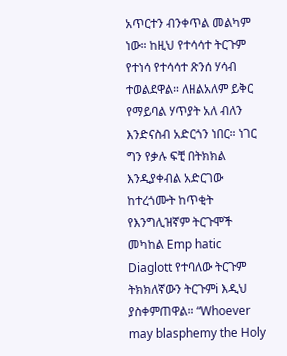አጥርተን ብንቀጥል መልካም ነው። ከዚህ የተሳሳተ ትርጉም የተነሳ የተሳሳተ ጽንሰ ሃሳብ ተወልደዋል። ለዘልአለም ይቅር የማይባል ሃጥያት አለ ብለን እንድናስብ አድርጎን ነበር። ነገር ግን የቃሉ ፍቺ በትክክል እንዲያቀብል አድርገው ከተረጎሙት ከጥቂት የእንግሊዝኛም ትርጉሞች መካከል Emp hatic Diaglott የተባለው ትርጉም ትክክለኛውን ትርጉምi እዲህ ያስቀምጠዋል። “Whoever may blasphemy the Holy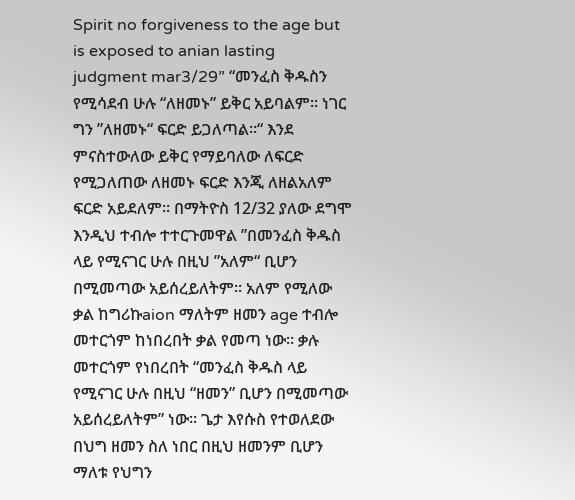Spirit no forgiveness to the age but is exposed to anian lasting judgment mar3/29” “መንፈስ ቅዱስን የሚሳደብ ሁሉ “ለዘመኑ” ይቅር አይባልም። ነገር ግን ”ለዘመኑ“ ፍርድ ይጋለጣል።“ እንደ ምናስተውለው ይቅር የማይባለው ለፍርድ የሚጋለጠው ለዘመኑ ፍርድ እንጂ ለዘልአለም ፍርድ አይደለም። በማትዮስ 12/32 ያለው ደግሞ እንዲህ ተብሎ ተተርጉመዋል ”በመንፈስ ቅዱስ ላይ የሚናገር ሁሉ በዚህ ”አለም“ ቢሆን በሚመጣው አይሰረይለትም። አለም የሚለው ቃል ከግሪኩaion ማለትም ዘመን age ተብሎ መተርጎም ከነበረበት ቃል የመጣ ነው። ቃሉ መተርጎም የነበረበት “መንፈስ ቅዱስ ላይ የሚናገር ሁሉ በዚህ “ዘመን” ቢሆን በሚመጣው አይሰረይለትም” ነው። ጌታ እየሱስ የተወለደው በህግ ዘመን ስለ ነበር በዚህ ዘመንም ቢሆን ማለቱ የህግን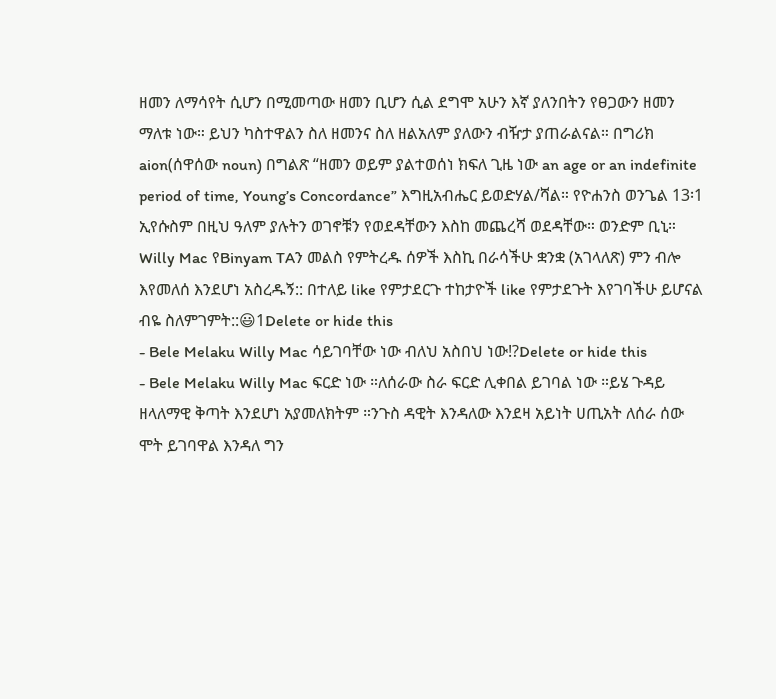ዘመን ለማሳየት ሲሆን በሚመጣው ዘመን ቢሆን ሲል ደግሞ አሁን እኛ ያለንበትን የፀጋውን ዘመን ማለቱ ነው። ይህን ካስተዋልን ስለ ዘመንና ስለ ዘልአለም ያለውን ብዥታ ያጠራልናል። በግሪክ aion(ሰዋሰው noun) በግልጽ “ዘመን ወይም ያልተወሰነ ክፍለ ጊዜ ነው an age or an indefinite period of time, Young’s Concordance” እግዚአብሔር ይወድሃል/ሻል። የዮሐንስ ወንጌል 13፡1 ኢየሱስም በዚህ ዓለም ያሉትን ወገኖቹን የወደዳቸውን እስከ መጨረሻ ወደዳቸው። ወንድም ቢኒ።
Willy Mac የBinyam TAን መልስ የምትረዱ ሰዎች እስኪ በራሳችሁ ቋንቋ (አገላለጽ) ምን ብሎ እየመለሰ እንደሆነ አስረዱኝ:: በተለይ like የምታደርጉ ተከታዮች like የምታደጉት እየገባችሁ ይሆናል ብዬ ስለምገምት::😃1Delete or hide this
- Bele Melaku Willy Mac ሳይገባቸው ነው ብለህ አስበህ ነው!?Delete or hide this
- Bele Melaku Willy Mac ፍርድ ነው ።ለሰራው ስራ ፍርድ ሊቀበል ይገባል ነው ።ይሄ ጉዳይ ዘላለማዊ ቅጣት እንደሆነ አያመለክትም ።ንጉስ ዳዊት እንዳለው እንደዛ አይነት ሀጢአት ለሰራ ሰው ሞት ይገባዋል እንዳለ ግን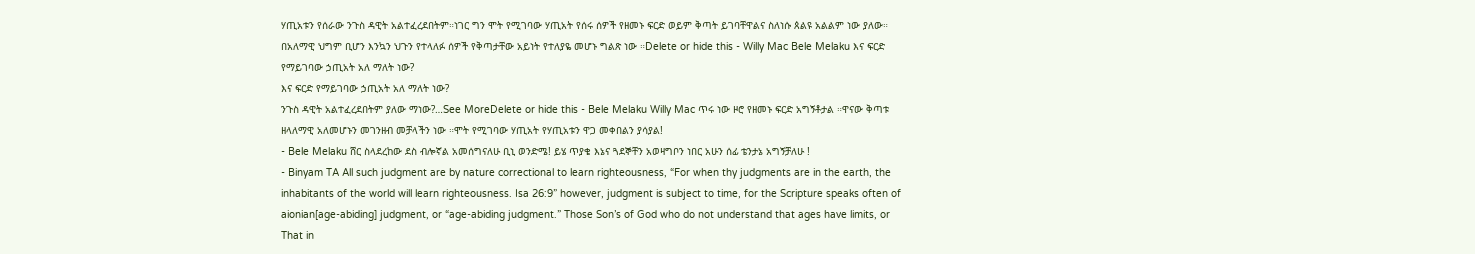ሃጢአቱን የሰራው ንጉስ ዳዊት አልተፈረደበትም።ነገር ግን ሞት የሚገባው ሃጢአት የሰሩ ሰዎች የዘመኑ ፍርድ ወይም ቅጣት ይገባቸዋልና ስለነሱ ጰልዩ አልልም ነው ያለው።
በአለማዊ ህግም ቢሆን እንኳን ህጉን የተላለፉ ሰዎች የቅጣታቸው አይነት የተለያዬ መሆኑ ግልጽ ነው ።Delete or hide this - Willy Mac Bele Melaku እና ፍርድ የማይገባው ኃጢአት አለ ማለት ነው?
እና ፍርድ የማይገባው ኃጢአት አለ ማለት ነው?
ንጉስ ዳዊት አልተፈረደበትም ያለው ማነው?…See MoreDelete or hide this - Bele Melaku Willy Mac ጥሩ ነው ዞሮ የዘመኑ ፍርድ አግኝቶታል ።ዋናው ቅጣቱ ዘላለማዊ አለመሆኑን መገንዘብ መቻላችን ነው ።ሞት የሚገባው ሃጢአት የሃጢአቱን ዋጋ መቀበልን ያሳያል!
- Bele Melaku ሸር ስላደረከው ደስ ብሎኛል አመሰግናለሁ ቢኒ ወንድሜ! ይሄ ጥያቄ እኔና ጓደኞቸን አወዛግቦን ነበር አሁን ሰፊ ቴንታኔ አግኝቻለሁ !
- Binyam TA All such judgment are by nature correctional to learn righteousness, “For when thy judgments are in the earth, the inhabitants of the world will learn righteousness. Isa 26:9” however, judgment is subject to time, for the Scripture speaks often of aionian[age-abiding] judgment, or “age-abiding judgment.” Those Son’s of God who do not understand that ages have limits, or That in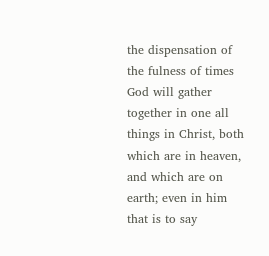the dispensation of the fulness of times God will gather together in one all things in Christ, both which are in heaven, and which are on earth; even in him that is to say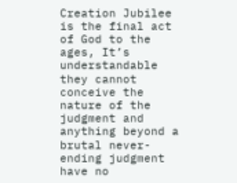Creation Jubilee is the final act of God to the ages, It’s understandable they cannot conceive the nature of the judgment and anything beyond a brutal never-ending judgment have no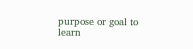purpose or goal to learn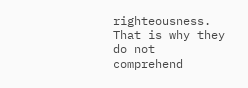righteousness. That is why they do not comprehend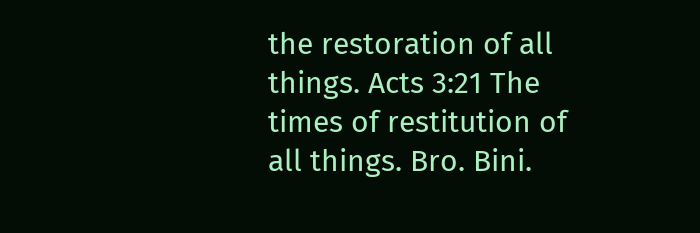the restoration of all things. Acts 3:21 The times of restitution of all things. Bro. Bini.